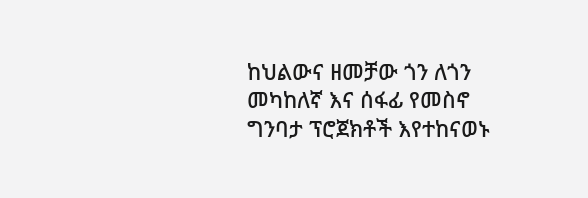ከህልውና ዘመቻው ጎን ለጎን መካከለኛ እና ሰፋፊ የመስኖ ግንባታ ፕሮጀክቶች እየተከናወኑ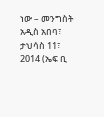ነው – መንግስት
አዲስ አበባ፣ ታህሳስ 11፣ 2014 (ኤፍ ቢ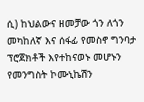ሲ) ከህልውና ዘመቻው ጎን ለጎን መካከለኛ እና ሰፋፊ የመስኖ ግንባታ ፕሮጀክቶች እየተከናወኑ መሆኑን የመንግስት ኮሙኒኬሽን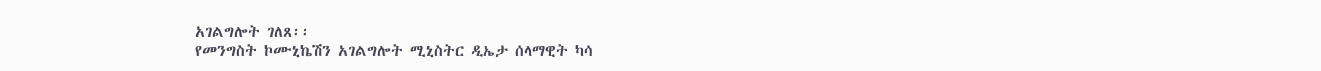አገልግሎት ገለጸ፡፡
የመንግስት ኮሙኒኬሽን አገልግሎት ሚኒስትር ዲኤታ ሰላማዊት ካሳ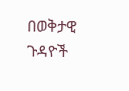በወቅታዊ ጉዳዮች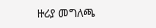ዙሪያ መግለጫ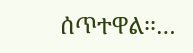ሰጥተዋል፡፡…